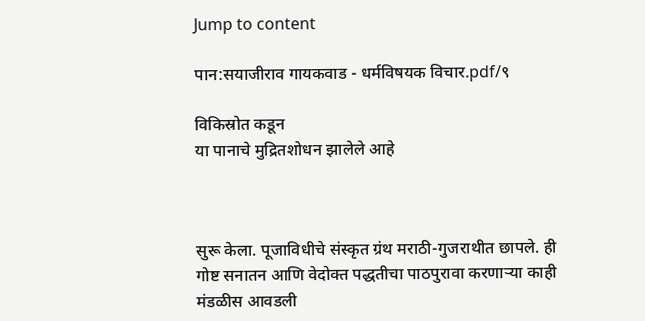Jump to content

पान:सयाजीराव गायकवाड - धर्मविषयक विचार.pdf/९

विकिस्रोत कडून
या पानाचे मुद्रितशोधन झालेले आहे



सुरू केला. पूजाविधीचे संस्कृत ग्रंथ मराठी-गुजराथीत छापले. ही गोष्ट सनातन आणि वेदोक्त पद्धतीचा पाठपुरावा करणाऱ्या काही मंडळीस आवडली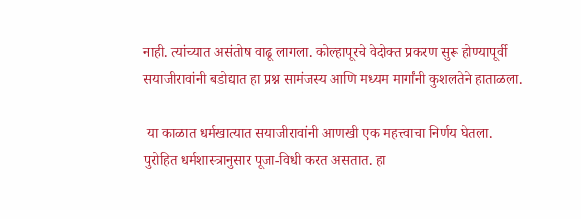नाही. त्यांच्यात असंतोष वाढू लागला. कोल्हापूरचे वेदोक्त प्रकरण सुरू होण्यापूर्वी सयाजीरावांनी बडोद्यात हा प्रश्न सामंजस्य आणि मध्यम मार्गांनी कुशलतेने हाताळला.

 या काळात धर्मखात्यात सयाजीरावांनी आणखी एक महत्त्वाचा निर्णय घेतला. पुरोहित धर्मशास्त्रानुसार पूजा-विधी करत असतात. हा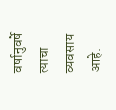वर्षानुवर्षे त्याचा व्यवसाय आहे.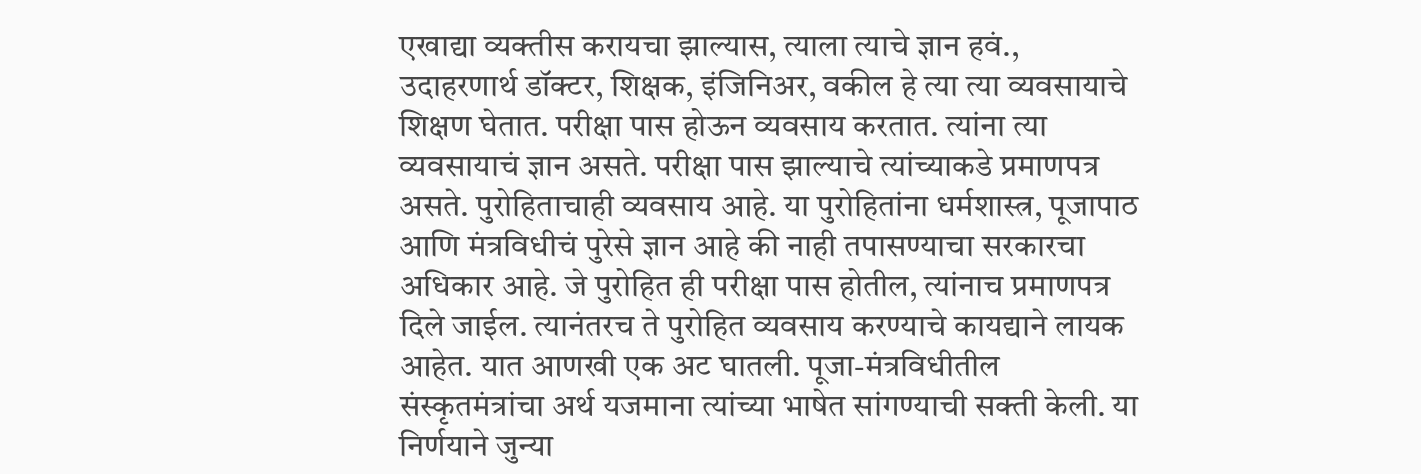एखाद्या व्यक्तीस करायचा झाल्यास, त्याला त्याचे ज्ञान हवं., उदाहरणार्थ डॉक्टर, शिक्षक, इंजिनिअर, वकील हे त्या त्या व्यवसायाचे शिक्षण घेतात. परीक्षा पास होऊन व्यवसाय करतात. त्यांना त्या व्यवसायाचं ज्ञान असते. परीक्षा पास झाल्याचे त्यांच्याकडे प्रमाणपत्र असते. पुरोहिताचाही व्यवसाय आहे. या पुरोहितांना धर्मशास्त्र, पूजापाठ आणि मंत्रविधीचं पुरेसे ज्ञान आहे की नाही तपासण्याचा सरकारचा अधिकार आहे. जे पुरोहित ही परीक्षा पास होतील, त्यांनाच प्रमाणपत्र दिले जाईल. त्यानंतरच ते पुरोहित व्यवसाय करण्याचे कायद्याने लायक आहेत. यात आणखी एक अट घातली. पूजा-मंत्रविधीतील संस्कृतमंत्रांचा अर्थ यजमाना त्यांच्या भाषेत सांगण्याची सक्ती केली. या निर्णयाने जुन्या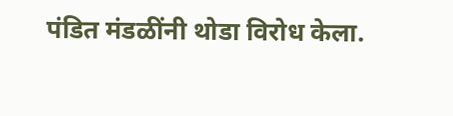पंडित मंडळींनी थोडा विरोध केला.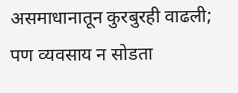असमाधानातून कुरबुरही वाढली; पण व्यवसाय न सोडता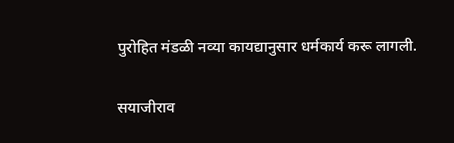पुरोहित मंडळी नव्या कायद्यानुसार धर्मकार्य करू लागली.

सयाजीराव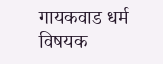गायकवाड धर्म विषयक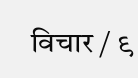विचार / ९